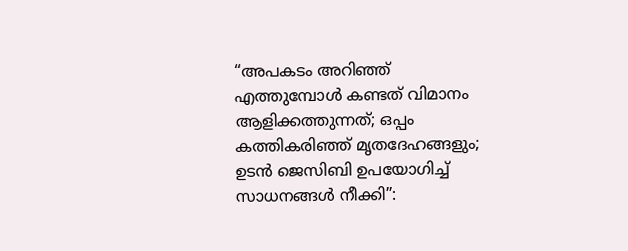“അപകടം അറിഞ്ഞ് എത്തുമ്പോള്‍ കണ്ടത് വിമാനം ആളിക്കത്തുന്നത്; ഒപ്പം കത്തികരിഞ്ഞ് മൃതദേഹങ്ങളും; ഉടൻ ജെസിബി ഉപയോഗിച്ച്‌ സാധനങ്ങള്‍ നീക്കി”: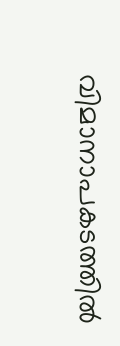വിമാനാപകടത്തിൽ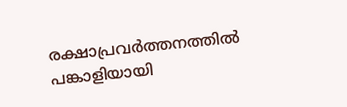രക്ഷാപ്രവര്‍ത്തനത്തില്‍ പങ്കാളിയായി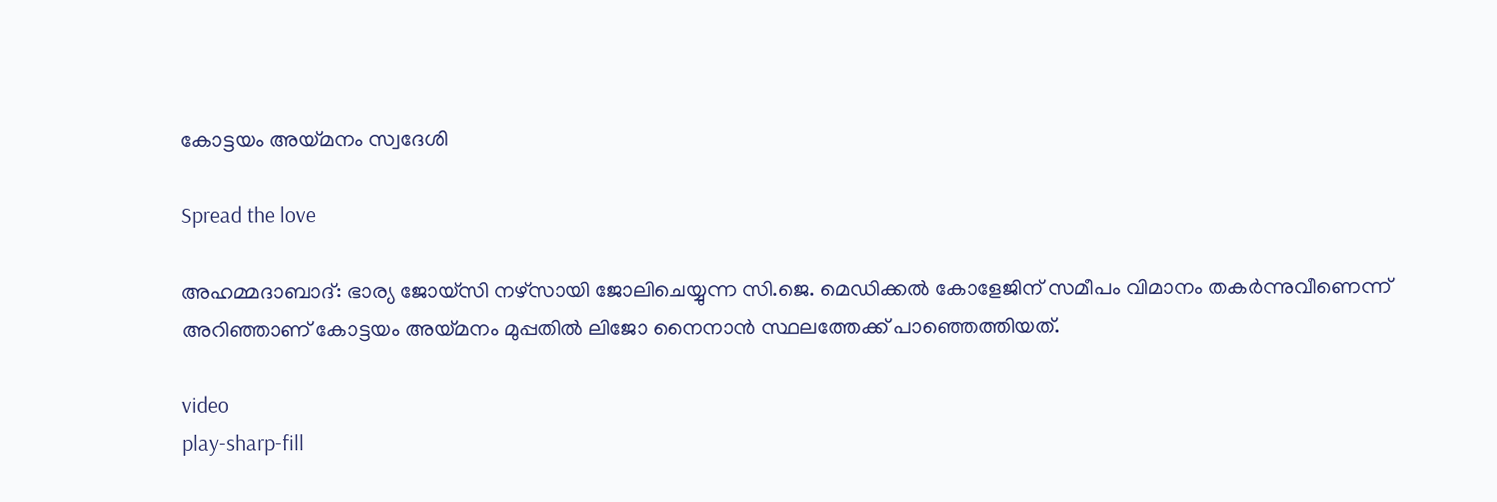കോട്ടയം അയ്മനം സ്വദേശി

Spread the love

അഹമ്മദാബാദ്: ഭാര്യ ജോയ്സി നഴ്സായി ജോലിചെയ്യുന്ന സി.ജെ. മെഡിക്കല്‍ കോളേജിന് സമീപം വിമാനം തകർന്നുവീണെന്ന് അറിഞ്ഞാണ് കോട്ടയം അയ്മനം മുപ്പതില്‍ ലിജോ നൈനാൻ സ്ഥലത്തേക്ക് പാഞ്ഞെത്തിയത്.

video
play-sharp-fill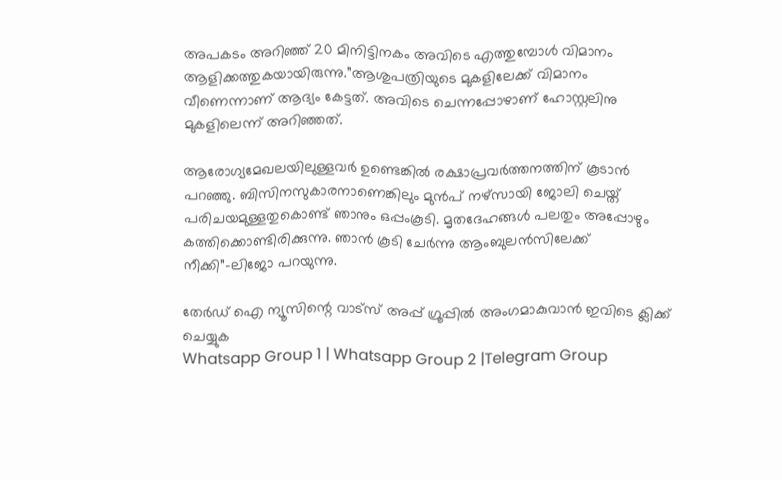അപകടം അറിഞ്ഞ് 20 മിനിട്ടിനകം അവിടെ എത്തുമ്പോള്‍ വിമാനം ആളിക്കത്തുകയായിരുന്നു.”ആശുപത്രിയുടെ മുകളിലേക്ക് വിമാനം വീണെന്നാണ് ആദ്യം കേട്ടത്. അവിടെ ചെന്നപ്പോഴാണ് ഹോസ്റ്റലിനു മുകളിലെന്ന് അറിഞ്ഞത്.

ആരോഗ്യമേഖലയിലുള്ളവർ ഉണ്ടെങ്കില്‍ രക്ഷാപ്രവർത്തനത്തിന് കൂടാൻ പറഞ്ഞു. ബിസിനസുകാരനാണെങ്കിലും മുൻപ് നഴ്സായി ജോലി ചെയ്ത് പരിചയമുള്ളതുകൊണ്ട് ഞാനും ഒപ്പംകൂടി. മൃതദേഹങ്ങള്‍ പലതും അപ്പോഴും കത്തിക്കൊണ്ടിരിക്കുന്നു. ഞാൻ കൂടി ചേർന്നു ആംബുലൻസിലേക്ക് നീക്കി”-ലിജോ പറയുന്നു.

തേർഡ് ഐ ന്യൂസിന്റെ വാട്സ് അപ്പ് ഗ്രൂപ്പിൽ അംഗമാകുവാൻ ഇവിടെ ക്ലിക്ക് ചെയ്യുക
Whatsapp Group 1 | Whatsapp Group 2 |Telegram Group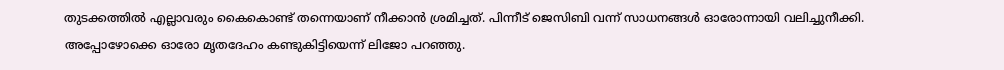തുടക്കത്തില്‍ എല്ലാവരും കൈകൊണ്ട് തന്നെയാണ് നീക്കാൻ ശ്രമിച്ചത്. പിന്നീട് ജെസിബി വന്ന് സാധനങ്ങള്‍ ഓരോന്നായി വലിച്ചുനീക്കി. അപ്പോഴോക്കെ ഓരോ മൃതദേഹം കണ്ടുകിട്ടിയെന്ന് ലിജോ പറഞ്ഞു.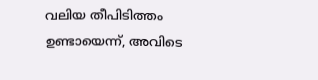വലിയ തീപിടിത്തം ഉണ്ടായെന്ന്, അവിടെ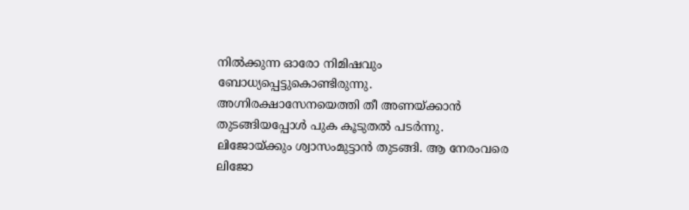നില്‍ക്കുന്ന ഓരോ നിമിഷവും ബോധ്യപ്പെട്ടുകൊണ്ടിരുന്നു. അഗ്നിരക്ഷാസേനയെത്തി തീ അണയ്ക്കാൻ തുടങ്ങിയപ്പോള്‍ പുക കൂടുതല്‍ പടർന്നു. ലിജോയ്ക്കും ശ്വാസംമുട്ടാൻ തുടങ്ങി. ആ നേരംവരെ ലിജോ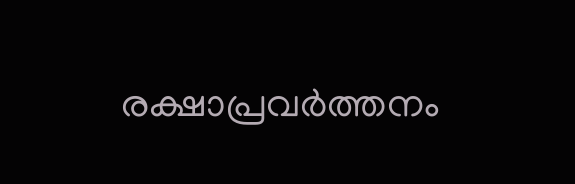രക്ഷാപ്രവർത്തനം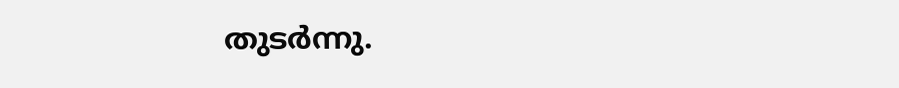തുടർന്നു.